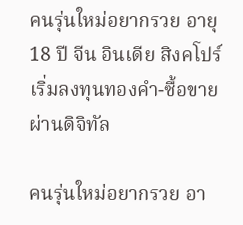คนรุ่นใหม่อยากรวย อายุ 18 ปี จีน อินเดีย สิงคโปร์ เริ่มลงทุนทองคำ-ซื้อขายผ่านดิจิทัล

คนรุ่นใหม่อยากรวย อา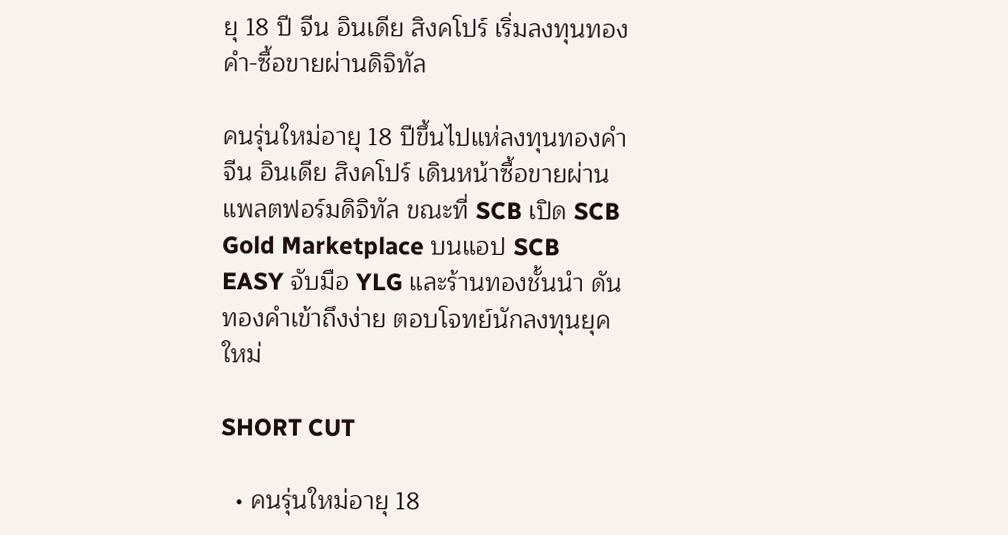ยุ 18 ปี จีน อินเดีย สิงคโปร์ เริ่มลงทุนทองคำ-ซื้อขายผ่านดิจิทัล

คนรุ่นใหม่อายุ 18 ปีขึ้นไปแห่ลงทุนทองคำ จีน อินเดีย สิงคโปร์ เดินหน้าซื้อขายผ่านแพลตฟอร์มดิจิทัล ขณะที่ SCB เปิด SCB Gold Marketplace บนแอป SCB EASY จับมือ YLG และร้านทองชั้นนำ ดันทองคำเข้าถึงง่าย ตอบโจทย์นักลงทุนยุคใหม่

SHORT CUT

  • คนรุ่นใหม่อายุ 18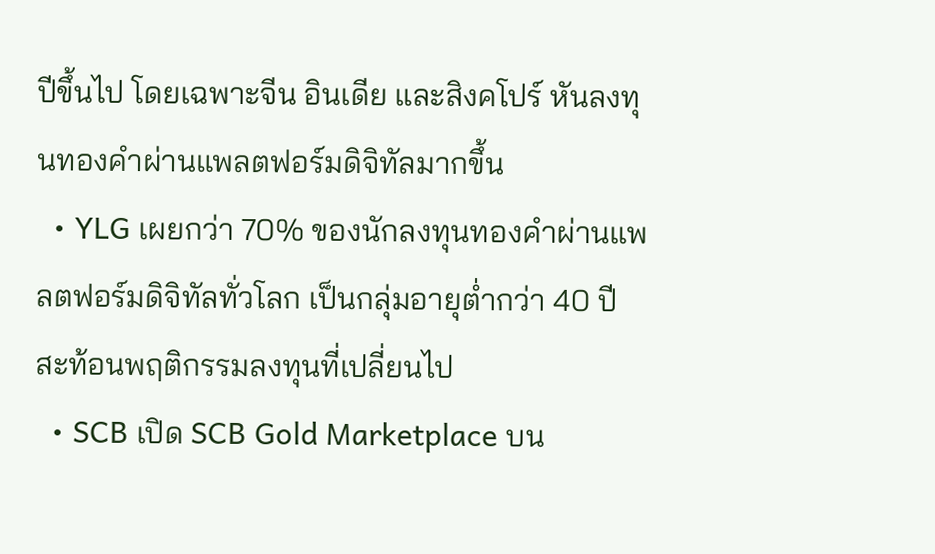ปีขึ้นไป โดยเฉพาะจีน อินเดีย และสิงคโปร์ หันลงทุนทองคำผ่านแพลตฟอร์มดิจิทัลมากขึ้น
  • YLG เผยกว่า 70% ของนักลงทุนทองคำผ่านแพลตฟอร์มดิจิทัลทั่วโลก เป็นกลุ่มอายุต่ำกว่า 40 ปี สะท้อนพฤติกรรมลงทุนที่เปลี่ยนไป
  • SCB เปิด SCB Gold Marketplace บน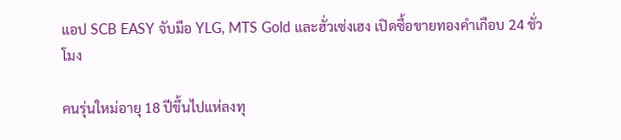แอป SCB EASY จับมือ YLG, MTS Gold และฮั่วเซ่งเฮง เปิดซื้อขายทองคำเกือบ 24 ชั่วโมง

คนรุ่นใหม่อายุ 18 ปีขึ้นไปแห่ลงทุ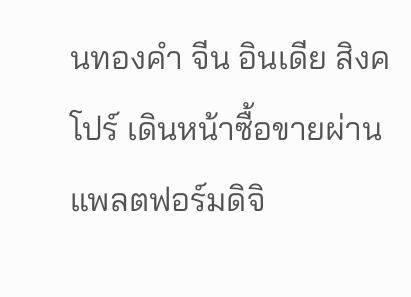นทองคำ จีน อินเดีย สิงคโปร์ เดินหน้าซื้อขายผ่านแพลตฟอร์มดิจิ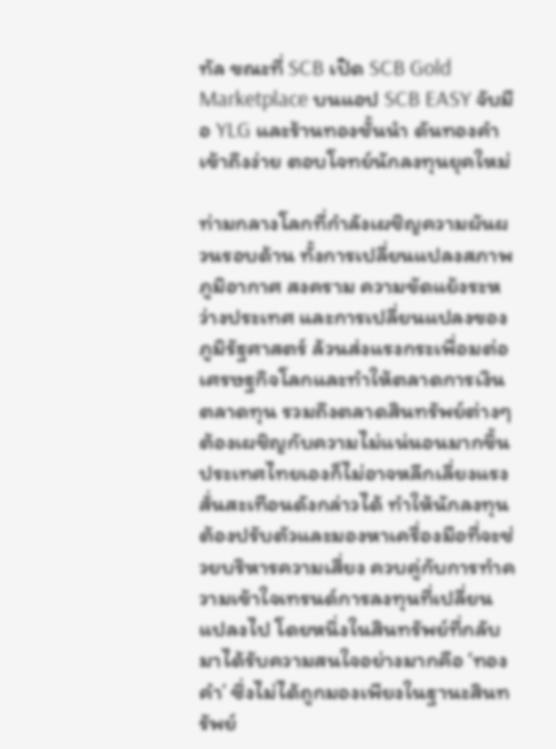ทัล ขณะที่ SCB เปิด SCB Gold Marketplace บนแอป SCB EASY จับมือ YLG และร้านทองชั้นนำ ดันทองคำเข้าถึงง่าย ตอบโจทย์นักลงทุนยุคใหม่

ท่ามกลางโลกที่กำลังเผชิญความผันผวนรอบด้าน ทั้งการเปลี่ยนแปลงสภาพภูมิอากาศ สงคราม ความขัดแย้งระหว่างประเทศ และการเปลี่ยนแปลงของภูมิรัฐศาสตร์ ล้วนส่งแรงกระเพื่อมต่อเศรษฐกิจโลกและทำให้ตลาดการเงิน ตลาดทุน รวมถึงตลาดสินทรัพย์ต่างๆ ต้องเผชิญกับความไม่แน่นอนมากขึ้น ประเทศไทยเองก็ไม่อาจหลีกเลี่ยงแรงสั่นสะเทือนดังกล่าวได้ ทำให้นักลงทุนต้องปรับตัวและมองหาเครื่องมือที่จะช่วยบริหารความเสี่ยง ควบคู่กับการทำความเข้าใจเทรนด์การลงทุนที่เปลี่ยนแปลงไป โดยหนึ่งในสินทรัพย์ที่กลับมาได้รับความสนใจอย่างมากคือ ‘ทองคำ’ ซึ่งไม่ได้ถูกมองเพียงในฐานะสินทรัพย์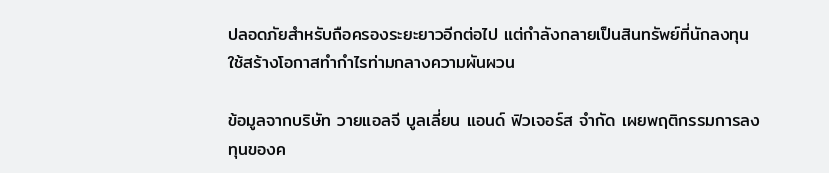ปลอดภัยสำหรับถือครองระยะยาวอีกต่อไป แต่กำลังกลายเป็นสินทรัพย์ที่นักลงทุนใช้สร้างโอกาสทำกำไรท่ามกลางความผันผวน

ข้อมูลจากบริษัท วายแอลจี บูลเลี่ยน แอนด์ ฟิวเจอร์ส จำกัด เผยพฤติกรรมการลงทุนของค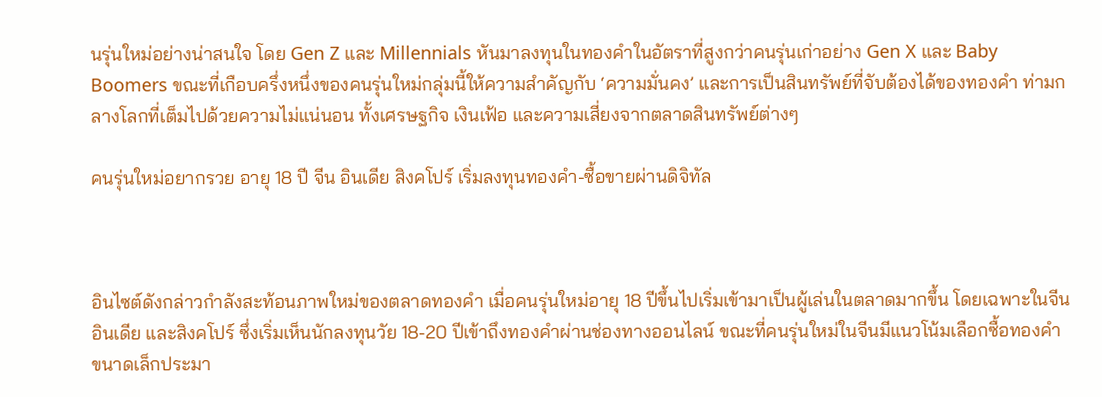นรุ่นใหม่อย่างน่าสนใจ โดย Gen Z และ Millennials หันมาลงทุนในทองคำในอัตราที่สูงกว่าคนรุ่นเก่าอย่าง Gen X และ Baby Boomers ขณะที่เกือบครึ่งหนึ่งของคนรุ่นใหม่กลุ่มนี้ให้ความสำคัญกับ ‘ความมั่นคง’ และการเป็นสินทรัพย์ที่จับต้องได้ของทองคำ ท่ามกลางโลกที่เต็มไปด้วยความไม่แน่นอน ทั้งเศรษฐกิจ เงินเฟ้อ และความเสี่ยงจากตลาดสินทรัพย์ต่างๆ

คนรุ่นใหม่อยากรวย อายุ 18 ปี จีน อินเดีย สิงคโปร์ เริ่มลงทุนทองคำ-ซื้อขายผ่านดิจิทัล



อินไซต์ดังกล่าวกำลังสะท้อนภาพใหม่ของตลาดทองคำ เมื่อคนรุ่นใหม่อายุ 18 ปีขึ้นไปเริ่มเข้ามาเป็นผู้เล่นในตลาดมากขึ้น โดยเฉพาะในจีน อินเดีย และสิงคโปร์ ซึ่งเริ่มเห็นนักลงทุนวัย 18-20 ปีเข้าถึงทองคำผ่านช่องทางออนไลน์ ขณะที่คนรุ่นใหม่ในจีนมีแนวโน้มเลือกซื้อทองคำขนาดเล็กประมา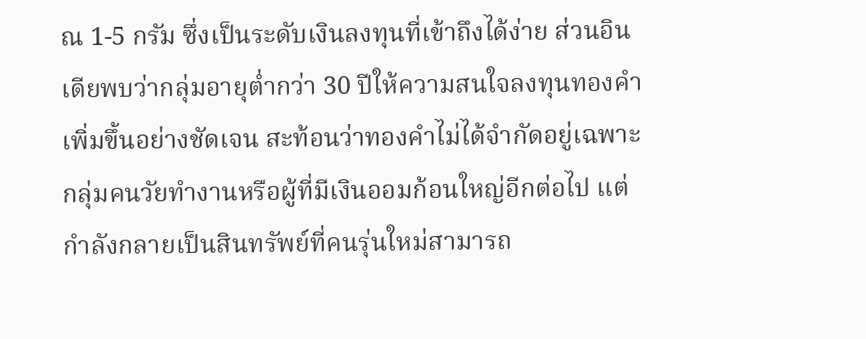ณ 1-5 กรัม ซึ่งเป็นระดับเงินลงทุนที่เข้าถึงได้ง่าย ส่วนอินเดียพบว่ากลุ่มอายุต่ำกว่า 30 ปีให้ความสนใจลงทุนทองคำเพิ่มขึ้นอย่างชัดเจน สะท้อนว่าทองคำไม่ได้จำกัดอยู่เฉพาะกลุ่มคนวัยทำงานหรือผู้ที่มีเงินออมก้อนใหญ่อีกต่อไป แต่กำลังกลายเป็นสินทรัพย์ที่คนรุ่นใหม่สามารถ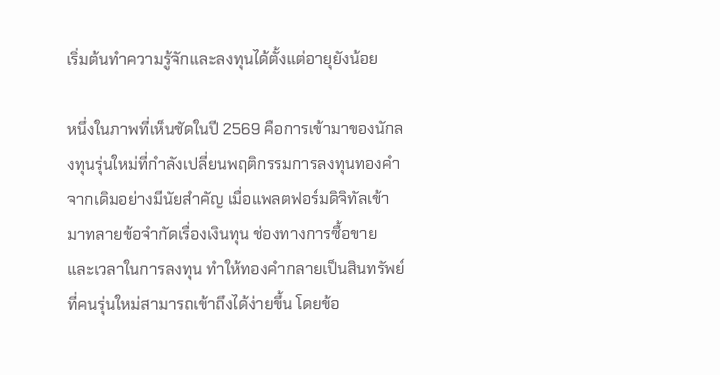เริ่มต้นทำความรู้จักและลงทุนได้ตั้งแต่อายุยังน้อย

หนึ่งในภาพที่เห็นชัดในปี 2569 คือการเข้ามาของนักลงทุนรุ่นใหม่ที่กำลังเปลี่ยนพฤติกรรมการลงทุนทองคำจากเดิมอย่างมีนัยสำคัญ เมื่อแพลตฟอร์มดิจิทัลเข้ามาทลายข้อจำกัดเรื่องเงินทุน ช่องทางการซื้อขาย และเวลาในการลงทุน ทำให้ทองคำกลายเป็นสินทรัพย์ที่คนรุ่นใหม่สามารถเข้าถึงได้ง่ายขึ้น โดยข้อ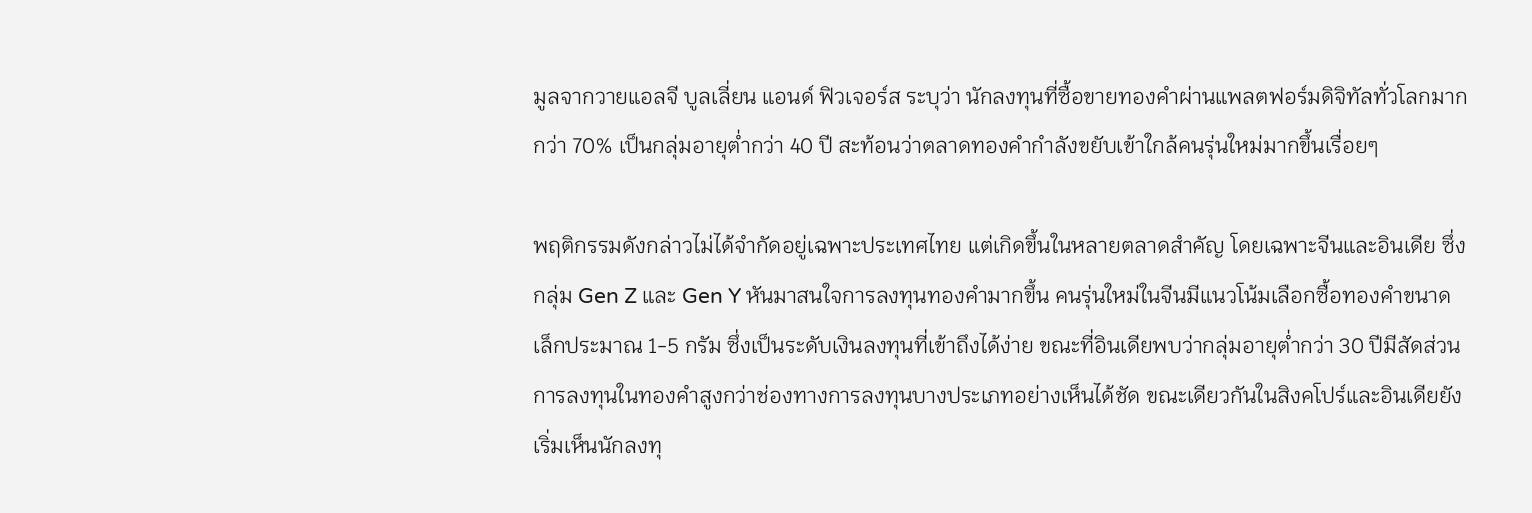มูลจากวายแอลจี บูลเลี่ยน แอนด์ ฟิวเจอร์ส ระบุว่า นักลงทุนที่ซื้อขายทองคำผ่านแพลตฟอร์มดิจิทัลทั่วโลกมากกว่า 70% เป็นกลุ่มอายุต่ำกว่า 40 ปี สะท้อนว่าตลาดทองคำกำลังขยับเข้าใกล้คนรุ่นใหม่มากขึ้นเรื่อยๆ

พฤติกรรมดังกล่าวไม่ได้จำกัดอยู่เฉพาะประเทศไทย แต่เกิดขึ้นในหลายตลาดสำคัญ โดยเฉพาะจีนและอินเดีย ซึ่งกลุ่ม Gen Z และ Gen Y หันมาสนใจการลงทุนทองคำมากขึ้น คนรุ่นใหม่ในจีนมีแนวโน้มเลือกซื้อทองคำขนาดเล็กประมาณ 1-5 กรัม ซึ่งเป็นระดับเงินลงทุนที่เข้าถึงได้ง่าย ขณะที่อินเดียพบว่ากลุ่มอายุต่ำกว่า 30 ปีมีสัดส่วนการลงทุนในทองคำสูงกว่าช่องทางการลงทุนบางประเภทอย่างเห็นได้ชัด ขณะเดียวกันในสิงคโปร์และอินเดียยังเริ่มเห็นนักลงทุ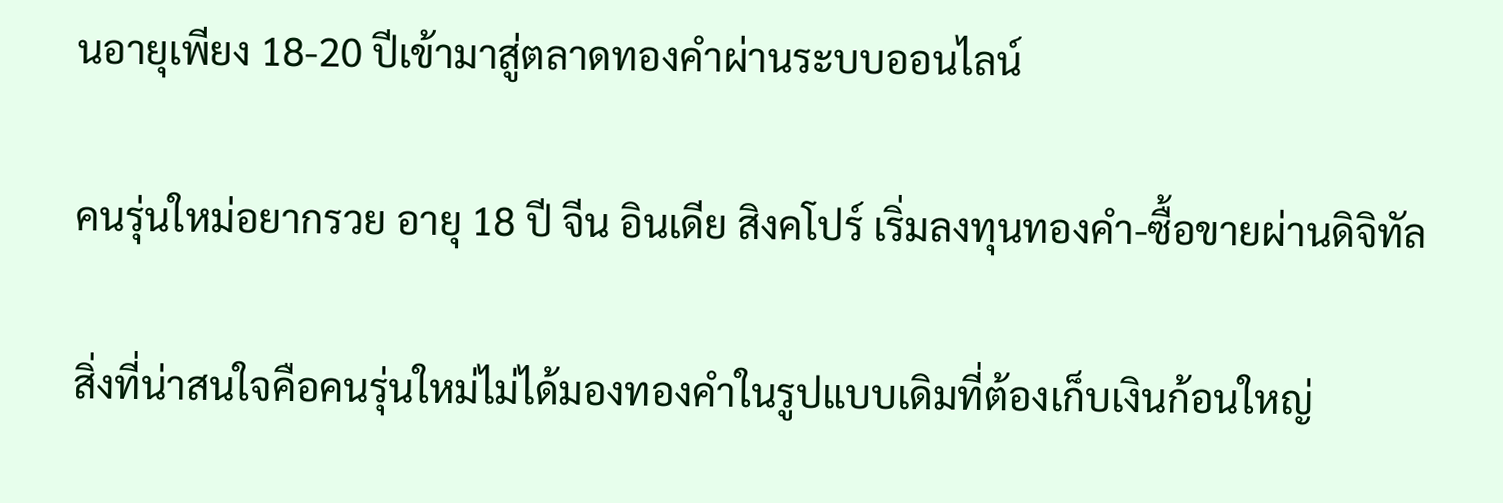นอายุเพียง 18-20 ปีเข้ามาสู่ตลาดทองคำผ่านระบบออนไลน์

คนรุ่นใหม่อยากรวย อายุ 18 ปี จีน อินเดีย สิงคโปร์ เริ่มลงทุนทองคำ-ซื้อขายผ่านดิจิทัล

สิ่งที่น่าสนใจคือคนรุ่นใหม่ไม่ได้มองทองคำในรูปแบบเดิมที่ต้องเก็บเงินก้อนใหญ่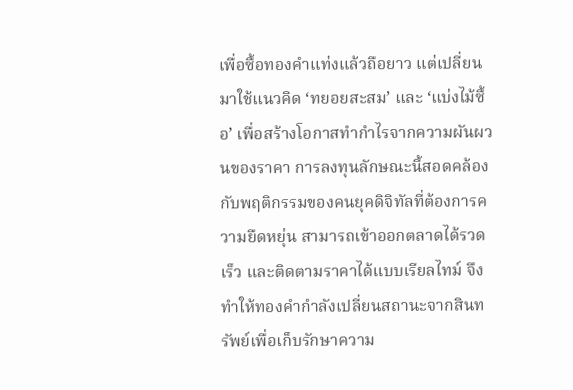เพื่อซื้อทองคำแท่งแล้วถือยาว แต่เปลี่ยนมาใช้แนวคิด ‘ทยอยสะสม’ และ ‘แบ่งไม้ซื้อ’ เพื่อสร้างโอกาสทำกำไรจากความผันผวนของราคา การลงทุนลักษณะนี้สอดคล้องกับพฤติกรรมของคนยุคดิจิทัลที่ต้องการความยืดหยุ่น สามารถเข้าออกตลาดได้รวดเร็ว และติดตามราคาได้แบบเรียลไทม์ จึงทำให้ทองคำกำลังเปลี่ยนสถานะจากสินทรัพย์เพื่อเก็บรักษาความ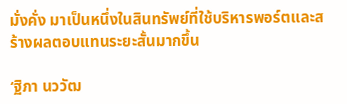มั่งคั่ง มาเป็นหนึ่งในสินทรัพย์ที่ใช้บริหารพอร์ตและสร้างผลตอบแทนระยะสั้นมากขึ้น

‘ฐิภา นววัฒ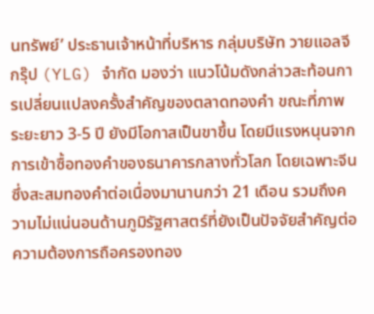นทรัพย์’ ประธานเจ้าหน้าที่บริหาร กลุ่มบริษัท วายแอลจี กรุ๊ป (YLG) จำกัด มองว่า แนวโน้มดังกล่าวสะท้อนการเปลี่ยนแปลงครั้งสำคัญของตลาดทองคำ ขณะที่ภาพระยะยาว 3-5 ปี ยังมีโอกาสเป็นขาขึ้น โดยมีแรงหนุนจากการเข้าซื้อทองคำของธนาคารกลางทั่วโลก โดยเฉพาะจีน ซึ่งสะสมทองคำต่อเนื่องมานานกว่า 21 เดือน รวมถึงความไม่แน่นอนด้านภูมิรัฐศาสตร์ที่ยังเป็นปัจจัยสำคัญต่อความต้องการถือครองทอง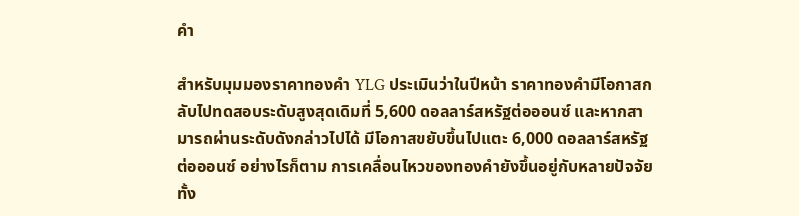คำ

สำหรับมุมมองราคาทองคำ YLG ประเมินว่าในปีหน้า ราคาทองคำมีโอกาสกลับไปทดสอบระดับสูงสุดเดิมที่ 5,600 ดอลลาร์สหรัฐต่อออนซ์ และหากสามารถผ่านระดับดังกล่าวไปได้ มีโอกาสขยับขึ้นไปแตะ 6,000 ดอลลาร์สหรัฐต่อออนซ์ อย่างไรก็ตาม การเคลื่อนไหวของทองคำยังขึ้นอยู่กับหลายปัจจัย ทั้ง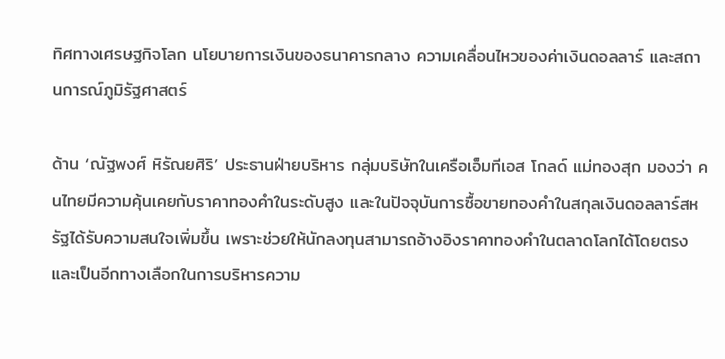ทิศทางเศรษฐกิจโลก นโยบายการเงินของธนาคารกลาง ความเคลื่อนไหวของค่าเงินดอลลาร์ และสถานการณ์ภูมิรัฐศาสตร์

ด้าน ‘ณัฐพงศ์ หิรัณยศิริ’ ประธานฝ่ายบริหาร กลุ่มบริษัทในเครือเอ็มทีเอส โกลด์ แม่ทองสุก มองว่า คนไทยมีความคุ้นเคยกับราคาทองคำในระดับสูง และในปัจจุบันการซื้อขายทองคำในสกุลเงินดอลลาร์สหรัฐได้รับความสนใจเพิ่มขึ้น เพราะช่วยให้นักลงทุนสามารถอ้างอิงราคาทองคำในตลาดโลกได้โดยตรง และเป็นอีกทางเลือกในการบริหารความ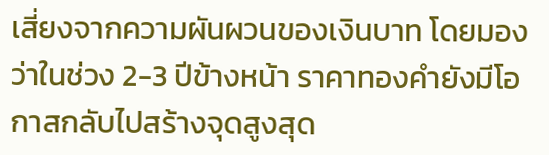เสี่ยงจากความผันผวนของเงินบาท โดยมองว่าในช่วง 2-3 ปีข้างหน้า ราคาทองคำยังมีโอกาสกลับไปสร้างจุดสูงสุด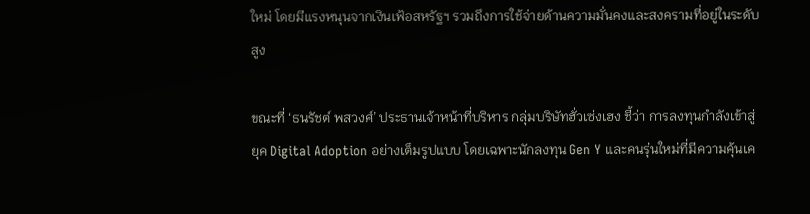ใหม่ โดยมีแรงหนุนจากเงินเฟ้อสหรัฐฯ รวมถึงการใช้จ่ายด้านความมั่นคงและสงครามที่อยู่ในระดับสูง

ขณะที่ ‘ธนรัชต์ พสวงศ์’ ประธานเจ้าหน้าที่บริหาร กลุ่มบริษัทฮั่วเซ่งเฮง ชี้ว่า การลงทุนกำลังเข้าสู่ยุค Digital Adoption อย่างเต็มรูปแบบ โดยเฉพาะนักลงทุน Gen Y และคนรุ่นใหม่ที่มีความคุ้นเค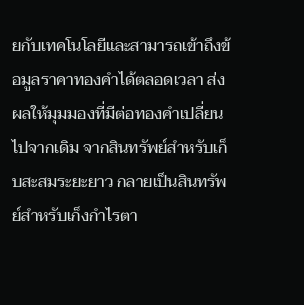ยกับเทคโนโลยีและสามารถเข้าถึงข้อมูลราคาทองคำได้ตลอดเวลา ส่งผลให้มุมมองที่มีต่อทองคำเปลี่ยนไปจากเดิม จากสินทรัพย์สำหรับเก็บสะสมระยะยาว กลายเป็นสินทรัพย์สำหรับเก็งกำไรตา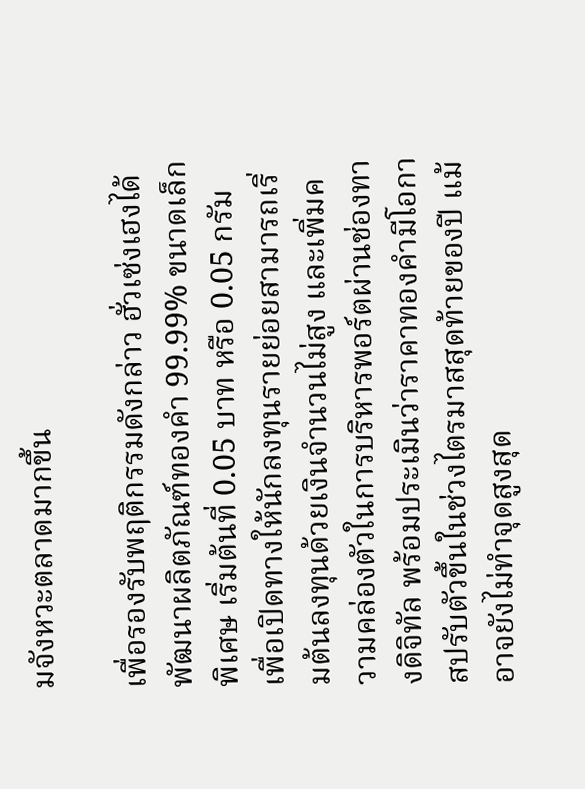มจังหวะตลาดมากขึ้น

เพื่อรองรับพฤติกรรมดังกล่าว ฮั่วเซ่งเฮงได้พัฒนาผลิตภัณฑ์ทองคำ 99.99% ขนาดเล็กพิเศษ เริ่มต้นที่ 0.05 บาท หรือ 0.05 กรัม เพื่อเปิดทางให้นักลงทุนรายย่อยสามารถเริ่มต้นลงทุนด้วยเงินจำนวนไม่สูง และเพิ่มความคล่องตัวในการบริหารพอร์ตผ่านช่องทางดิจิทัล พร้อมประเมินว่าราคาทองคำมีโอกาสปรับตัวขึ้นในช่วงไตรมาสสุดท้ายของปี แม้อาจยังไม่ทำจุดสูงสุด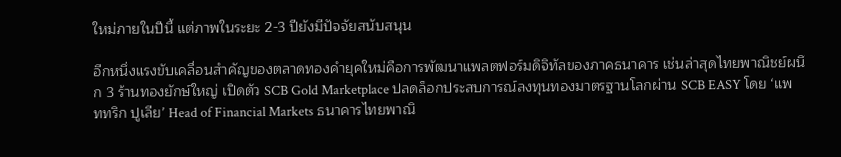ใหม่ภายในปีนี้ แต่ภาพในระยะ 2-3 ปียังมีปัจจัยสนับสนุน

อีกหนึ่งแรงขับเคลื่อนสำคัญของตลาดทองคำยุคใหม่คือการพัฒนาแพลตฟอร์มดิจิทัลของภาคธนาคาร เช่นล่าสุดไทยพาณิชย์ผนึก 3 ร้านทองยักษ์ใหญ่ เปิดตัว SCB Gold Marketplace ปลดล็อกประสบการณ์ลงทุนทองมาตรฐานโลกผ่าน SCB EASY โดย ‘แพททริก ปูเลีย’ Head of Financial Markets ธนาคารไทยพาณิ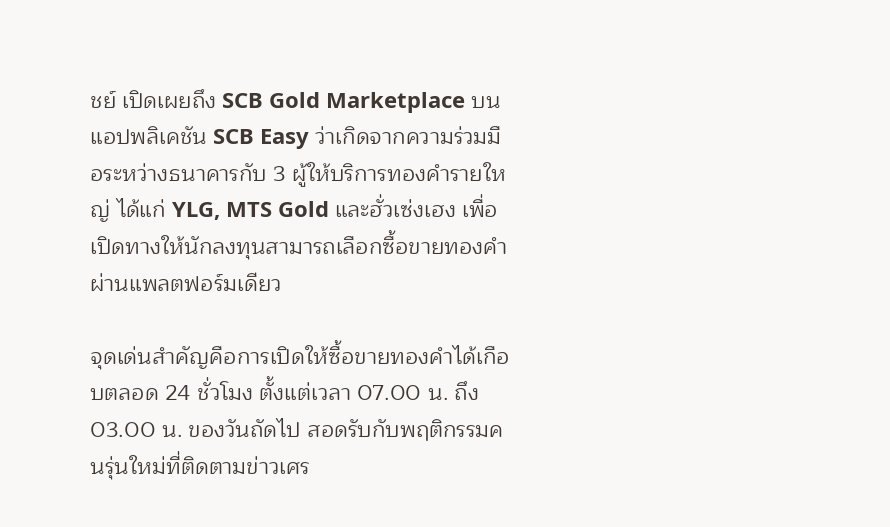ชย์ เปิดเผยถึง SCB Gold Marketplace บนแอปพลิเคชัน SCB Easy ว่าเกิดจากความร่วมมือระหว่างธนาคารกับ 3 ผู้ให้บริการทองคำรายใหญ่ ได้แก่ YLG, MTS Gold และฮั่วเซ่งเฮง เพื่อเปิดทางให้นักลงทุนสามารถเลือกซื้อขายทองคำผ่านแพลตฟอร์มเดียว

จุดเด่นสำคัญคือการเปิดให้ซื้อขายทองคำได้เกือบตลอด 24 ชั่วโมง ตั้งแต่เวลา 07.00 น. ถึง 03.00 น. ของวันถัดไป สอดรับกับพฤติกรรมคนรุ่นใหม่ที่ติดตามข่าวเศร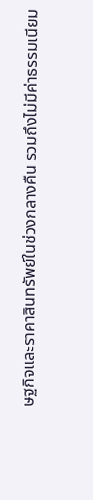ษฐกิจและราคาสินทรัพย์ในช่วงกลางคืน รวมถึงไม่มีค่าธรรมเนียม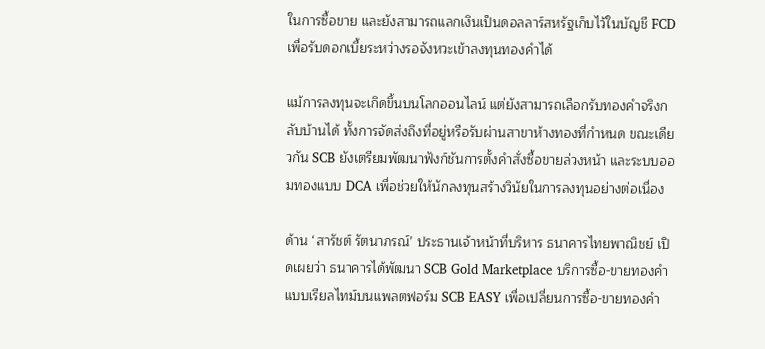ในการซื้อขาย และยังสามารถแลกเงินเป็นดอลลาร์สหรัฐเก็บไว้ในบัญชี FCD เพื่อรับดอกเบี้ยระหว่างรอจังหวะเข้าลงทุนทองคำได้

แม้การลงทุนจะเกิดขึ้นบนโลกออนไลน์ แต่ยังสามารถเลือกรับทองคำจริงกลับบ้านได้ ทั้งการจัดส่งถึงที่อยู่หรือรับผ่านสาขาห้างทองที่กำหนด ขณะเดียวกัน SCB ยังเตรียมพัฒนาฟังก์ชันการตั้งคำสั่งซื้อขายล่วงหน้า และระบบออมทองแบบ DCA เพื่อช่วยให้นักลงทุนสร้างวินัยในการลงทุนอย่างต่อเนื่อง

ด้าน ‘สารัชต์ รัตนาภรณ์’ ประธานเจ้าหน้าที่บริหาร ธนาคารไทยพาณิชย์ เปิดเผยว่า ธนาคารได้พัฒนา SCB Gold Marketplace บริการซื้อ-ขายทองคำแบบเรียลไทม์บนแพลตฟอร์ม SCB EASY เพื่อเปลี่ยนการซื้อ-ขายทองคำ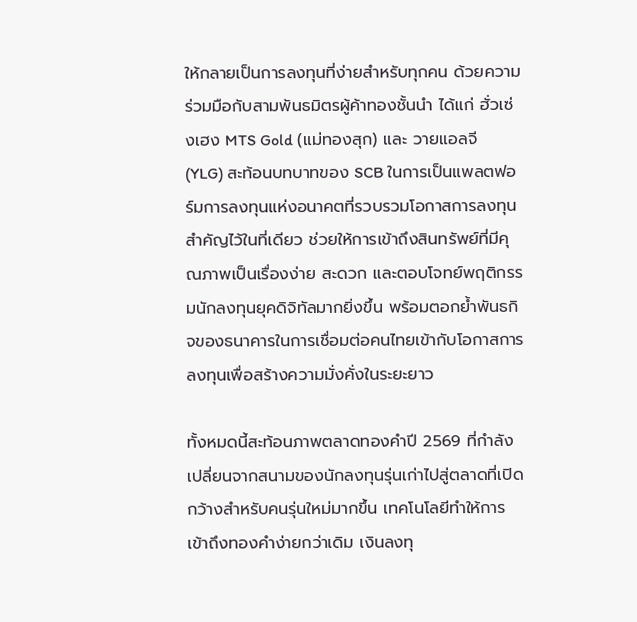ให้กลายเป็นการลงทุนที่ง่ายสำหรับทุกคน ด้วยความร่วมมือกับสามพันธมิตรผู้ค้าทองชั้นนำ ได้แก่ ฮั่วเซ่งเฮง MTS Gold (แม่ทองสุก) และ วายแอลจี (YLG) สะท้อนบทบาทของ SCB ในการเป็นแพลตฟอร์มการลงทุนแห่งอนาคตที่รวบรวมโอกาสการลงทุนสำคัญไว้ในที่เดียว ช่วยให้การเข้าถึงสินทรัพย์ที่มีคุณภาพเป็นเรื่องง่าย สะดวก และตอบโจทย์พฤติกรรมนักลงทุนยุคดิจิทัลมากยิ่งขึ้น พร้อมตอกย้ำพันธกิจของธนาคารในการเชื่อมต่อคนไทยเข้ากับโอกาสการลงทุนเพื่อสร้างความมั่งคั่งในระยะยาว

ทั้งหมดนี้สะท้อนภาพตลาดทองคำปี 2569 ที่กำลังเปลี่ยนจากสนามของนักลงทุนรุ่นเก่าไปสู่ตลาดที่เปิดกว้างสำหรับคนรุ่นใหม่มากขึ้น เทคโนโลยีทำให้การเข้าถึงทองคำง่ายกว่าเดิม เงินลงทุ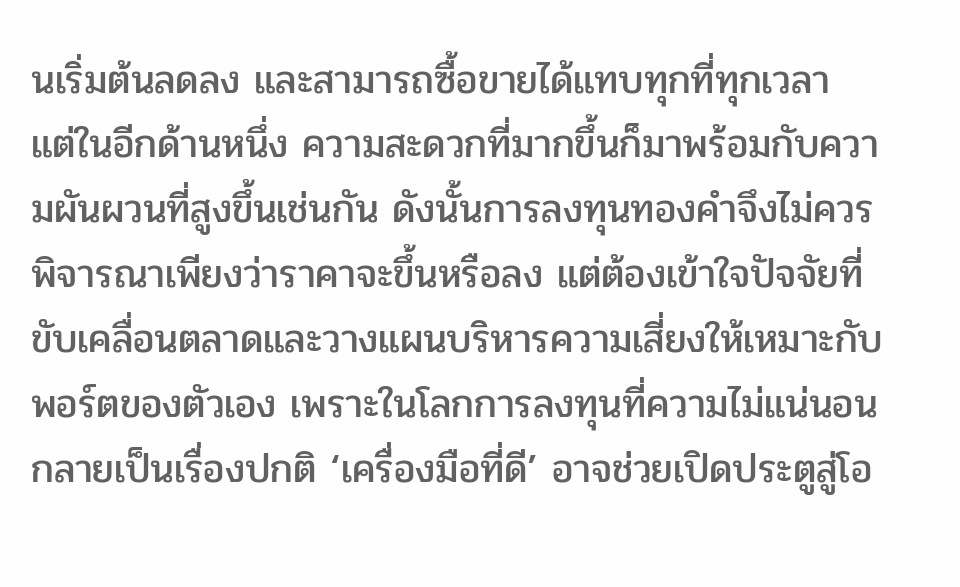นเริ่มต้นลดลง และสามารถซื้อขายได้แทบทุกที่ทุกเวลา แต่ในอีกด้านหนึ่ง ความสะดวกที่มากขึ้นก็มาพร้อมกับความผันผวนที่สูงขึ้นเช่นกัน ดังนั้นการลงทุนทองคำจึงไม่ควรพิจารณาเพียงว่าราคาจะขึ้นหรือลง แต่ต้องเข้าใจปัจจัยที่ขับเคลื่อนตลาดและวางแผนบริหารความเสี่ยงให้เหมาะกับพอร์ตของตัวเอง เพราะในโลกการลงทุนที่ความไม่แน่นอนกลายเป็นเรื่องปกติ ‘เครื่องมือที่ดี’ อาจช่วยเปิดประตูสู่โอ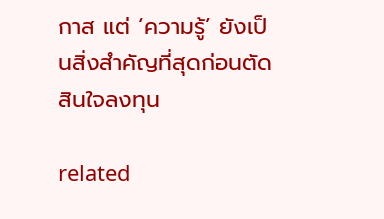กาส แต่ ‘ความรู้’ ยังเป็นสิ่งสำคัญที่สุดก่อนตัดสินใจลงทุน

related